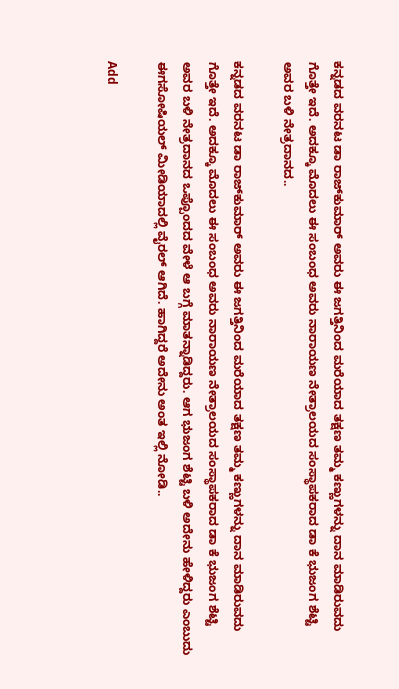ಕನ್ನಡದ ವರನಟ ಡಾ ರಾಜ್‌ಕುಮಾರ್ ಅವರು ಈ ಜಗತ್ತಿನಿಂದ ಮರೆಯಾದ ತಕ್ಷಣ ತಮ್ಮ ಕಣ್ಣುಗಳನ್ನು ದಾನ ಮಾಡಿರುವದು ಗೊತ್ತೇ ಇದೆ. ಅದಕ್ಕೂ ಮೊದಲು ಈ ಸಂಬಂಧ ಅವರು ನಾರಾಯಣ ನೇತ್ರಾಲಯದ ಸಂಸ್ಥಾಪಕರಾದ ಡಾ ಕೆ ಭುಜಂಗ ಶೆಟ್ಟಿ ಅವರ ಬಳಿ ನೇತ್ರದಾನದ..

ಕನ್ನಡದ ವರನಟ ಡಾ ರಾಜ್‌ಕುಮಾರ್ ಅವರು ಈ ಜಗತ್ತಿನಿಂದ ಮರೆಯಾದ ತಕ್ಷಣ ತಮ್ಮ ಕಣ್ಣುಗಳನ್ನು ದಾನ ಮಾಡಿರುವದು ಗೊತ್ತೇ ಇದೆ. ಅದಕ್ಕೂ ಮೊದಲು ಈ ಸಂಬಂಧ ಅವರು ನಾರಾಯಣ ನೇತ್ರಾಲಯದ ಸಂಸ್ಥಾಪಕರಾದ ಡಾ ಕೆ ಭುಜಂಗ ಶೆಟ್ಟಿ ಅವರ ಬಳಿ ನೇತ್ರದಾನದ ಒಪ್ಪೊಂದದ ವೇಳೆ ಆ ಬಗ್ಗೆ ಮಾತನ್ನಾಡಿದ್ದರು. ಆಗ ಭುಜಂಗ ಶೆಟ್ಟಿ ಬಳಿ ಅದೇನು ಹೇಳಿದ್ದರು ಎಂಬುದು ಈಗಸೋಷಿಯಲ್ ಮೀಡಿಯಾದಲ್ಲಿ ವೈರಲ್ ಆಗಿದೆ. ಹಾಗಿದ್ದರೆ ಅದೇನು ಅಂತ ಇಲ್ಲಿ ನೋಡಿ..

Add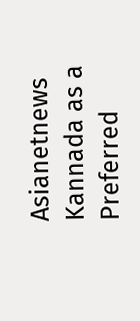Asianetnews Kannada as a Preferred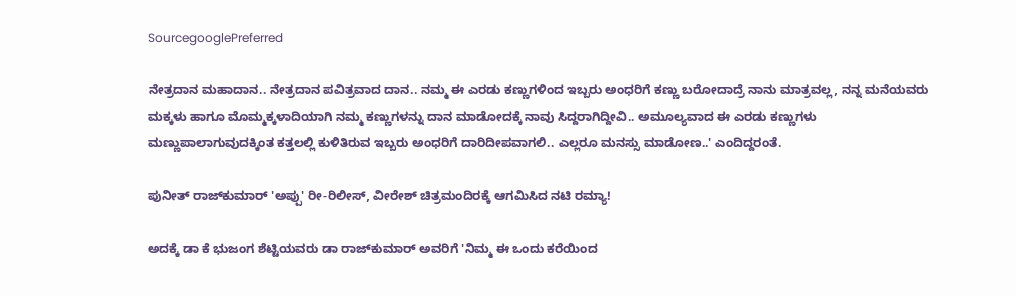SourcegooglePreferred

ನೇತ್ರದಾನ ಮಹಾದಾನ.. ನೇತ್ರದಾನ ಪವಿತ್ರವಾದ ದಾನ.. ನಮ್ಮ ಈ ಎರಡು ಕಣ್ಣುಗಳಿಂದ ಇಬ್ಬರು ಅಂಧರಿಗೆ ಕಣ್ಣು ಬರೋದಾದ್ರೆ ನಾನು ಮಾತ್ರವಲ್ಲ, ನನ್ನ ಮನೆಯವರು ಮಕ್ಕಳು ಹಾಗೂ ಮೊಮ್ಮಕ್ಕಳಾದಿಯಾಗಿ ನಮ್ಮ ಕಣ್ಣುಗಳನ್ನು ದಾನ ಮಾಡೋದಕ್ಕೆ ನಾವು ಸಿದ್ದರಾಗಿದ್ದೀವಿ.. ಅಮೂಲ್ಯವಾದ ಈ ಎರಡು ಕಣ್ಣುಗಳು ಮಣ್ಣುಪಾಲಾಗುವುದಕ್ಕಿಂತ ಕತ್ತಲಲ್ಲಿ ಕುಳಿತಿರುವ ಇಬ್ಬರು ಅಂಧರಿಗೆ ದಾರಿದೀಪವಾಗಲಿ.. ಎಲ್ಲರೂ ಮನಸ್ಸು ಮಾಡೋಣ..' ಎಂದಿದ್ದರಂತೆ.

ಪುನೀತ್ ರಾಜ್‌ಕುಮಾರ್ 'ಅಪ್ಪು' ರೀ-ರಿಲೀಸ್, ವೀರೇಶ್ ಚಿತ್ರಮಂದಿರಕ್ಕೆ ಆಗಮಿಸಿದ ನಟಿ ರಮ್ಯಾ!

ಅದಕ್ಕೆ ಡಾ ಕೆ ಭುಜಂಗ ಶೆಟ್ಟಿಯವರು ಡಾ ರಾಜ್‌ಕುಮಾರ್ ಅವರಿಗೆ 'ನಿಮ್ಮ ಈ ಒಂದು ಕರೆಯಿಂದ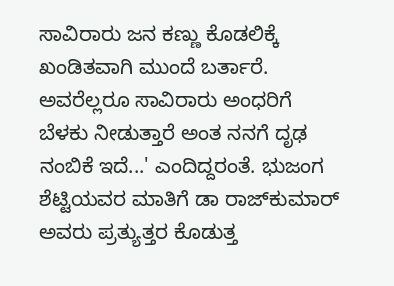ಸಾವಿರಾರು ಜನ ಕಣ್ಣು ಕೊಡಲಿಕ್ಕೆ ಖಂಡಿತವಾಗಿ ಮುಂದೆ ಬರ್ತಾರೆ. ಅವರೆಲ್ಲರೂ ಸಾವಿರಾರು ಅಂಧರಿಗೆ ಬೆಳಕು ನೀಡುತ್ತಾರೆ ಅಂತ ನನಗೆ ದೃಢ ನಂಬಿಕೆ ಇದೆ...' ಎಂದಿದ್ದರಂತೆ. ಭುಜಂಗ ಶೆಟ್ಟಿಯವರ ಮಾತಿಗೆ ಡಾ ರಾಜ್‌ಕುಮಾರ್ ಅವರು ಪ್ರತ್ಯುತ್ತರ ಕೊಡುತ್ತ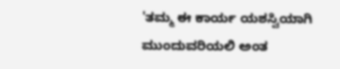'ತಮ್ಮ ಈ ಕಾರ್ಯ ಯಶಸ್ವಿಯಾಗಿ ಮುಂದುವರಿಯಲಿ ಅಂತ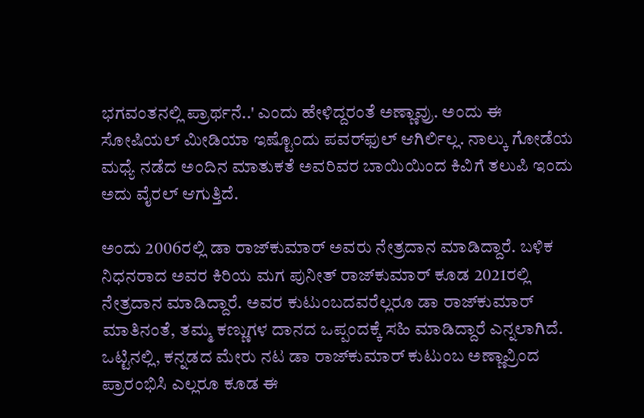ಭಗವಂತನಲ್ಲಿ ಪ್ರಾರ್ಥನೆ..' ಎಂದು ಹೇಳಿದ್ದರಂತೆ ಅಣ್ಣಾವ್ರು. ಅಂದು ಈ ಸೋಷಿಯಲ್ ಮೀಡಿಯಾ ಇಷ್ಟೊಂದು ಪವರ್‌ಫುಲ್ ಆಗಿರ್ಲಿಲ್ಲ. ನಾಲ್ಕು ಗೋಡೆಯ ಮಧ್ಯೆ ನಡೆದ ಅಂದಿನ ಮಾತುಕತೆ ಅವರಿವರ ಬಾಯಿಯಿಂದ ಕಿವಿಗೆ ತಲುಪಿ ಇಂದು ಅದು ವೈರಲ್ ಆಗುತ್ತಿದೆ.

ಅಂದು 2006ರಲ್ಲಿ ಡಾ ರಾಜ್‌ಕುಮಾರ್ ಅವರು ನೇತ್ರದಾನ ಮಾಡಿದ್ದಾರೆ. ಬಳಿಕ ನಿಧನರಾದ ಅವರ ಕಿರಿಯ ಮಗ ಪುನೀತ್ ರಾಜ್‌ಕುಮಾರ್ ಕೂಡ 2021ರಲ್ಲಿ ನೇತ್ರದಾನ ಮಾಡಿದ್ದಾರೆ. ಅವರ ಕುಟುಂಬದವರೆಲ್ಲರೂ ಡಾ ರಾಜ್‌ಕುಮಾರ್ ಮಾತಿನಂತೆ, ತಮ್ಮ ಕಣ್ಣುಗಳ ದಾನದ ಒಪ್ಪಂದಕ್ಕೆ ಸಹಿ ಮಾಡಿದ್ದಾರೆ ಎನ್ನಲಾಗಿದೆ. ಒಟ್ಟಿನಲ್ಲಿ, ಕನ್ನಡದ ಮೇರು ನಟ ಡಾ ರಾಜ್‌ಕುಮಾರ್ ಕುಟುಂಬ ಅಣ್ಣಾವ್ರಿಂದ ಪ್ರಾರಂಭಿಸಿ ಎಲ್ಲರೂ ಕೂಡ ಈ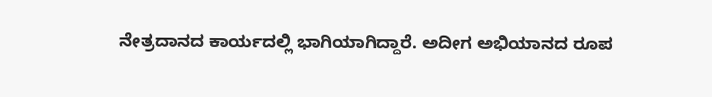ನೇತ್ರದಾನದ ಕಾರ್ಯದಲ್ಲಿ ಭಾಗಿಯಾಗಿದ್ದಾರೆ. ಅದೀಗ ಅಭಿಯಾನದ ರೂಪ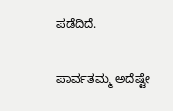ಪಡೆದಿದೆ.

ಪಾರ್ವತಮ್ಮ ಅದೆಷ್ಟೇ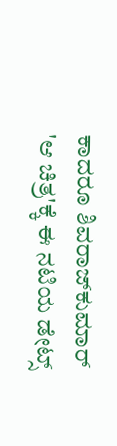ಕಾದರೂ ಶಿವರಾಜ್‌ಕುಮಾರ್ 'ಆ ಚಿತ್ರ'ಕ್ಕೆ ಈ ನಟಿಯ ಡೇಟ್ಸ್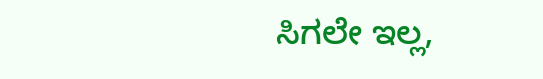ಸಿಗಲೇ ಇಲ್ಲ,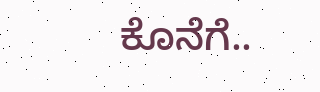ಕೊನೆಗೆ..